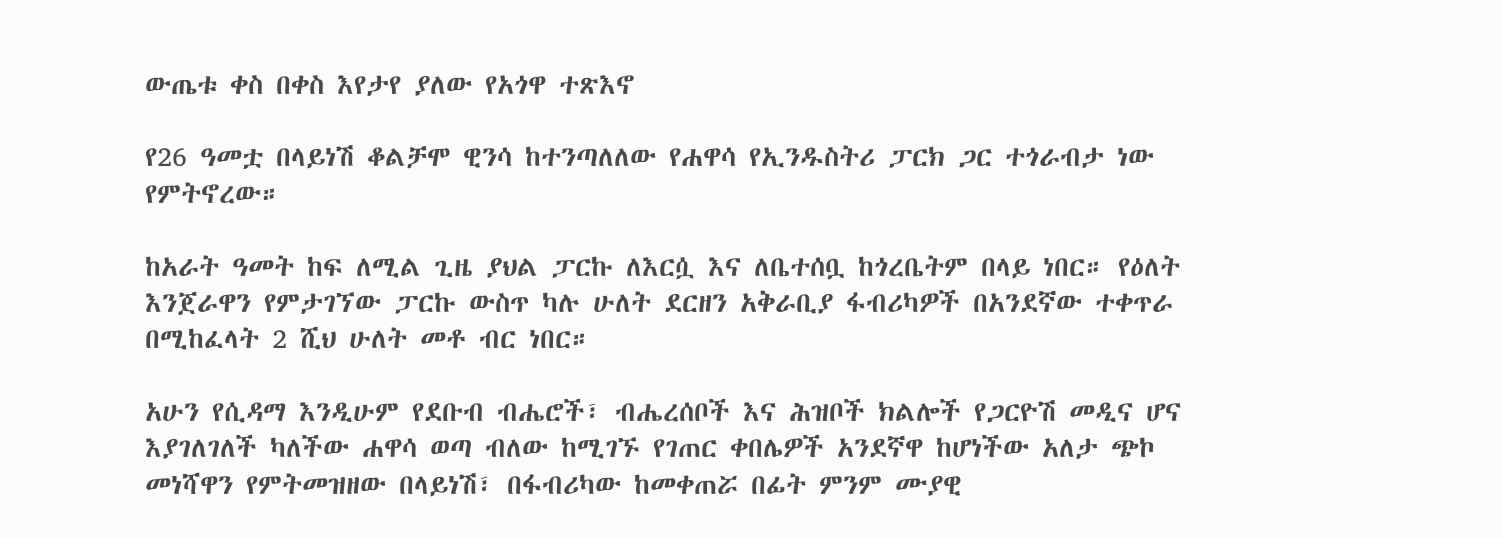ውጤቱ ቀስ በቀስ እየታየ ያለው የአጎዋ ተጽእኖ

የ26 ዓመቷ በላይነሽ ቆልቻሞ ዊንሳ ከተንጣለለው የሐዋሳ የኢንዱስትሪ ፓርክ ጋር ተጎራብታ ነው የምትኖረው።

ከአራት ዓመት ከፍ ለሚል ጊዜ ያህል ፓርኩ ለእርሷ እና ለቤተሰቧ ከጎረቤትም በላይ ነበር። የዕለት እንጀራዋን የምታገኘው ፓርኩ ውስጥ ካሉ ሁለት ደርዘን አቅራቢያ ፋብሪካዎች በአንደኛው ተቀጥራ በሚከፈላት 2 ሺህ ሁለት መቶ ብር ነበር።

አሁን የሲዳማ እንዲሁም የደቡብ ብሔሮች፣ ብሔረሰቦች እና ሕዝቦች ክልሎች የጋርዮሽ መዲና ሆና እያገለገለች ካለችው ሐዋሳ ወጣ ብለው ከሚገኙ የገጠር ቀበሌዎች አንደኛዋ ከሆነችው አለታ ጭኮ መነሻዋን የምትመዝዘው በላይነሽ፣ በፋብሪካው ከመቀጠሯ በፊት ምንም ሙያዊ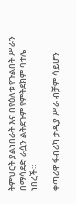ትምህርት ያልነበራት እና በየዕለቱ የጉልበት ሥራን በማሳደድ ራሷን ልትደጉም የምትደክም ባተሌ ነበረች።

ቀጣሪዋ ፋብሪካ ታዲያ ሥራ ብቻም ሳይሆን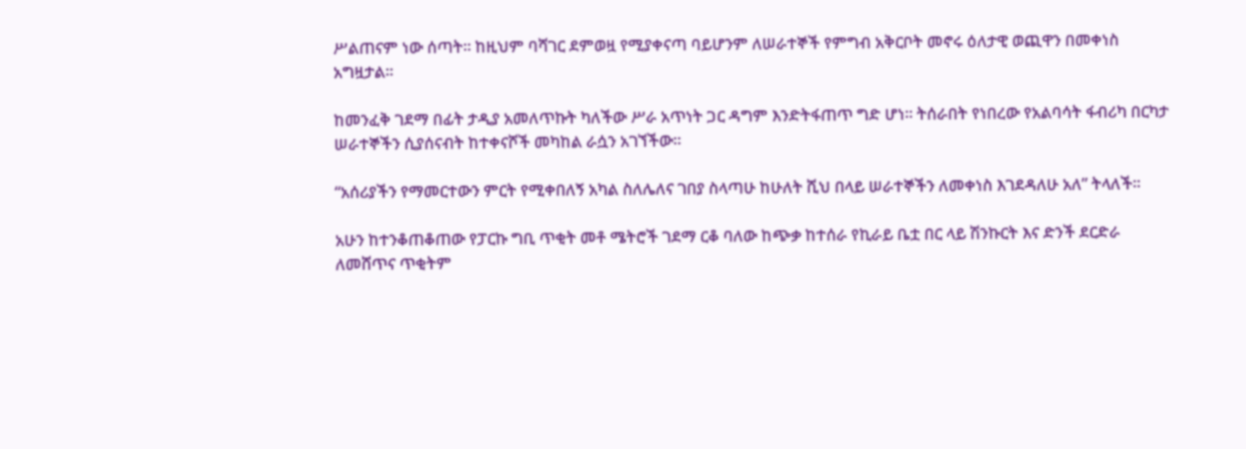ሥልጠናም ነው ሰጣት። ከዚህም ባሻገር ደምወዟ የሚያቀናጣ ባይሆንም ለሠራተኞች የምግብ አቅርቦት መኖሩ ዕለታዊ ወጪዋን በመቀነስ አግዟታል።

ከመንፈቅ ገደማ በፊት ታዲያ አመለጥኩት ካለችው ሥራ አጥነት ጋር ዳግም እንድትፋጠጥ ግድ ሆነ። ትሰራበት የነበረው የአልባሳት ፋብሪካ በርካታ ሠራተኞችን ሲያሰናብት ከተቀናሾች መካከል ራሷን አገኘችው።

“አሰሪያችን የማመርተውን ምርት የሚቀበለኝ አካል ስለሌለና ገበያ ስላጣሁ ከሁለት ሺህ በላይ ሠራተኞችን ለመቀነስ እገደዳለሁ አለ” ትላለች።

አሁን ከተንቆጠቆጠው የፓርኩ ግቢ ጥቂት መቶ ሜትሮች ገደማ ርቆ ባለው ከጭቃ ከተሰራ የኪራይ ቤቷ በር ላይ ሽንኩርት እና ድንች ደርድራ ለመሸጥና ጥቂትም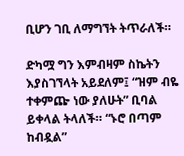ቢሆን ገቢ ለማግኘት ትጥራለች።

ድካሟ ግን እምብዛም ስኬትን እያስገኘላት አይደለም፤ “ዝም ብዬ ተቀምጬ ነው ያለሁት” ቢባል ይቀላል ትላለች። “ኑሮ በጣም ከብዷል”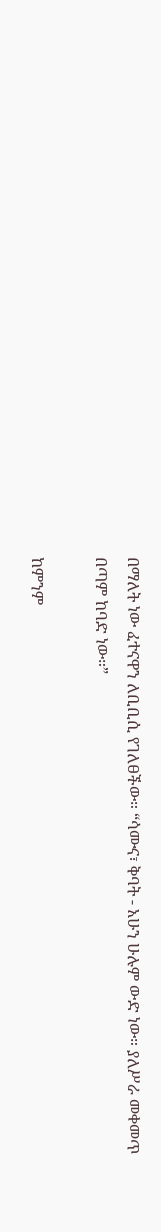በማለት ነው ፈተናዋን ለቢቢሲ የገለፀችው። “ሳሙና፣ ቅባት - አሁን ሁሉም ውድ ነው። ያለሥራ መቀመጥ በጣም ከባድ ነው።”

ከምንም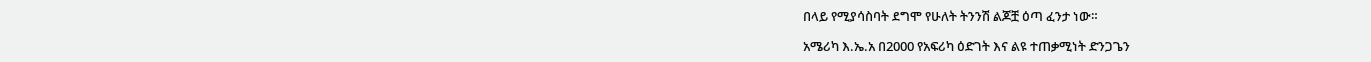በላይ የሚያሳስባት ደግሞ የሁለት ትንንሽ ልጆቿ ዕጣ ፈንታ ነው።

አሜሪካ እ.ኤ.አ በ2000 የአፍሪካ ዕድገት እና ልዩ ተጠቃሚነት ድንጋጌን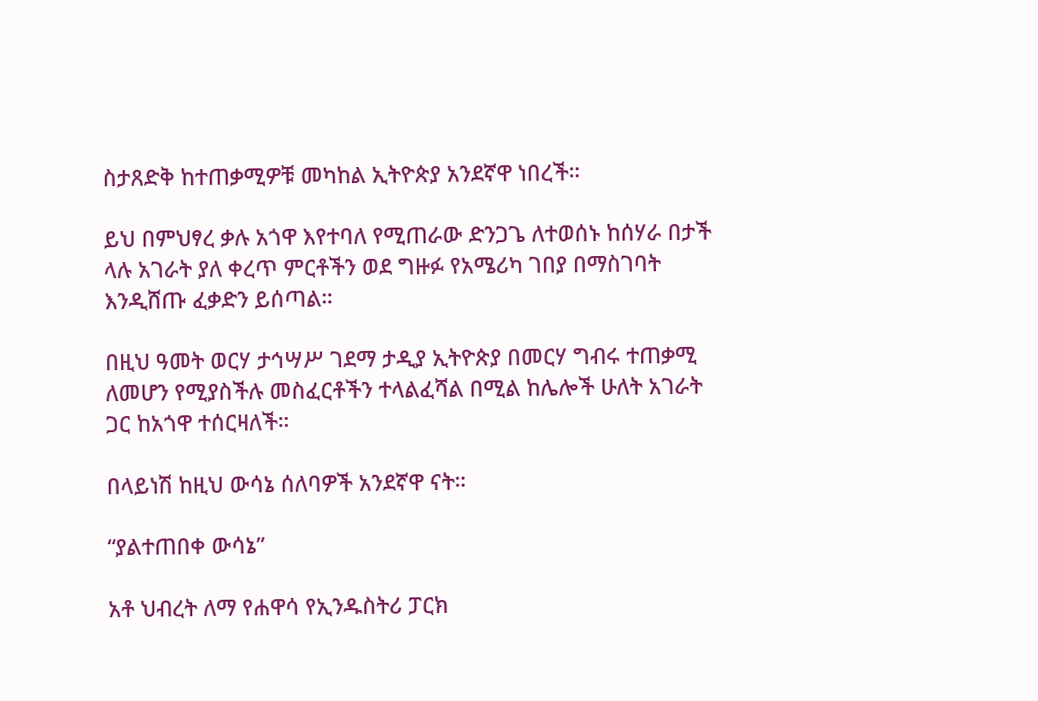ስታጸድቅ ከተጠቃሚዎቹ መካከል ኢትዮጵያ አንደኛዋ ነበረች።

ይህ በምህፃረ ቃሉ አጎዋ እየተባለ የሚጠራው ድንጋጌ ለተወሰኑ ከሰሃራ በታች ላሉ አገራት ያለ ቀረጥ ምርቶችን ወደ ግዙፉ የአሜሪካ ገበያ በማስገባት እንዲሸጡ ፈቃድን ይሰጣል።

በዚህ ዓመት ወርሃ ታኅሣሥ ገደማ ታዲያ ኢትዮጵያ በመርሃ ግብሩ ተጠቃሚ ለመሆን የሚያስችሉ መስፈርቶችን ተላልፈሻል በሚል ከሌሎች ሁለት አገራት ጋር ከአጎዋ ተሰርዛለች።

በላይነሽ ከዚህ ውሳኔ ሰለባዎች አንደኛዋ ናት።

“ያልተጠበቀ ውሳኔ”

አቶ ህብረት ለማ የሐዋሳ የኢንዱስትሪ ፓርክ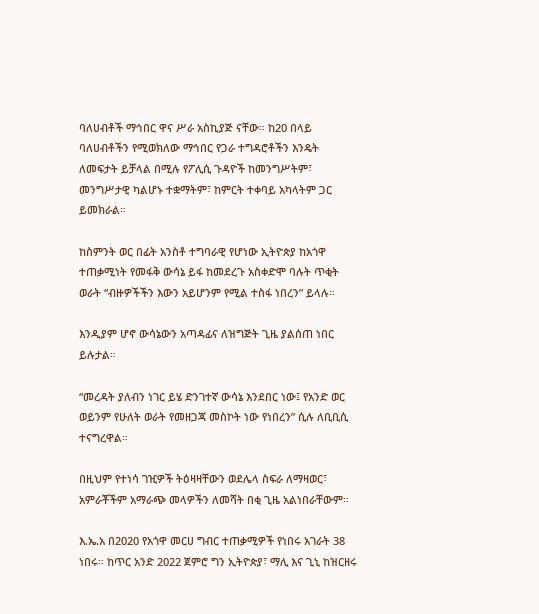ባለሀብቶች ማኅበር ዋና ሥራ አስኪያጅ ናቸው። ከ20 በላይ ባለሀብቶችን የሚወክለው ማኅበር የጋራ ተግዳሮቶችን እንዴት ለመፍታት ይቻላል በሚሉ የፖሊሲ ጉዳዮች ከመንግሥትም፣ መንግሥታዊ ካልሆኑ ተቋማትም፣ ከምርት ተቀባይ አካላትም ጋር ይመክራል።

ከስምንት ወር በፊት አንስቶ ተግባራዊ የሆነው ኢትዮጵያ ከአጎዋ ተጠቃሚነት የመፋቅ ውሳኔ ይፋ ከመደረጉ አስቀድሞ ባሉት ጥቂት ወራት “ብዙዎችችን እውን አይሆንም የሚል ተስፋ ነበረን” ይላሉ።

እንዲያም ሆኖ ውሳኔውን አጣዳፊና ለዝግጅት ጊዜ ያልሰጠ ነበር ይሉታል።

“መረዳት ያለብን ነገር ይሄ ድንገተኛ ውሳኔ እንደበር ነው፤ የአንድ ወር ወይንም የሁለት ወራት የመዘጋጃ መስኮት ነው የነበረን” ሲሉ ለቢቢሲ ተናግረዋል።

በዚህም የተነሳ ገዢዎች ትዕዛዛቸውን ወደሌላ ስፍራ ለማዛወር፣ አምራቾችም አማራጭ መላዎችን ለመሻት በቂ ጊዜ አልነበራቸውም።

እ.ኤ.አ በ2020 የአጎዋ መርሀ ግብር ተጠቃሚዎች የነበሩ አገራት 38 ነበሩ። ከጥር አንድ 2022 ጀምሮ ግን ኢትዮጵያ፣ ማሊ እና ጊኒ ከዝርዘሩ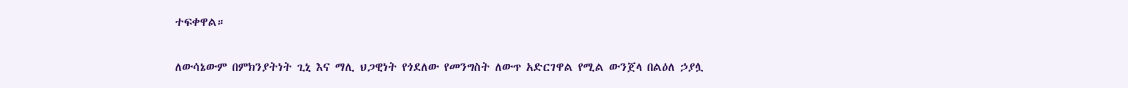ተፍቀዋል።

ለውሳኔውም በምክንያትነት ጊኒ እና ማሊ ህጋዊነት የጎደለው የመንግስት ለውጥ አድርገዋል የሚል ውንጀላ በልዕለ ኃያሏ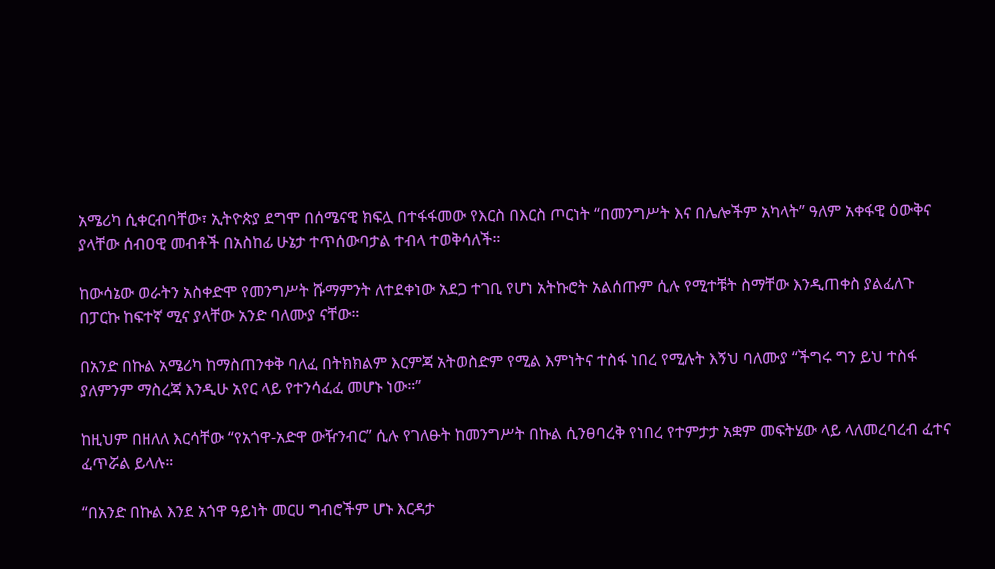አሜሪካ ሲቀርብባቸው፣ ኢትዮጵያ ደግሞ በሰሜናዊ ክፍሏ በተፋፋመው የእርስ በእርስ ጦርነት “በመንግሥት እና በሌሎችም አካላት” ዓለም አቀፋዊ ዕውቅና ያላቸው ሰብዐዊ መብቶች በአስከፊ ሁኔታ ተጥሰውባታል ተብላ ተወቅሳለች።

ከውሳኔው ወራትን አስቀድሞ የመንግሥት ሹማምንት ለተደቀነው አደጋ ተገቢ የሆነ አትኩሮት አልሰጡም ሲሉ የሚተቹት ስማቸው እንዲጠቀስ ያልፈለጉ በፓርኩ ከፍተኛ ሚና ያላቸው አንድ ባለሙያ ናቸው።

በአንድ በኩል አሜሪካ ከማስጠንቀቅ ባለፈ በትክክልም እርምጃ አትወስድም የሚል እምነትና ተስፋ ነበረ የሚሉት እኝህ ባለሙያ “ችግሩ ግን ይህ ተስፋ ያለምንም ማስረጃ እንዲሁ አየር ላይ የተንሳፈፈ መሆኑ ነው።”

ከዚህም በዘለለ እርሳቸው “የአጎዋ-አድዋ ውዥንብር” ሲሉ የገለፁት ከመንግሥት በኩል ሲንፀባረቅ የነበረ የተምታታ አቋም መፍትሄው ላይ ላለመረባረብ ፈተና ፈጥሯል ይላሉ።

“በአንድ በኩል እንደ አጎዋ ዓይነት መርሀ ግብሮችም ሆኑ እርዳታ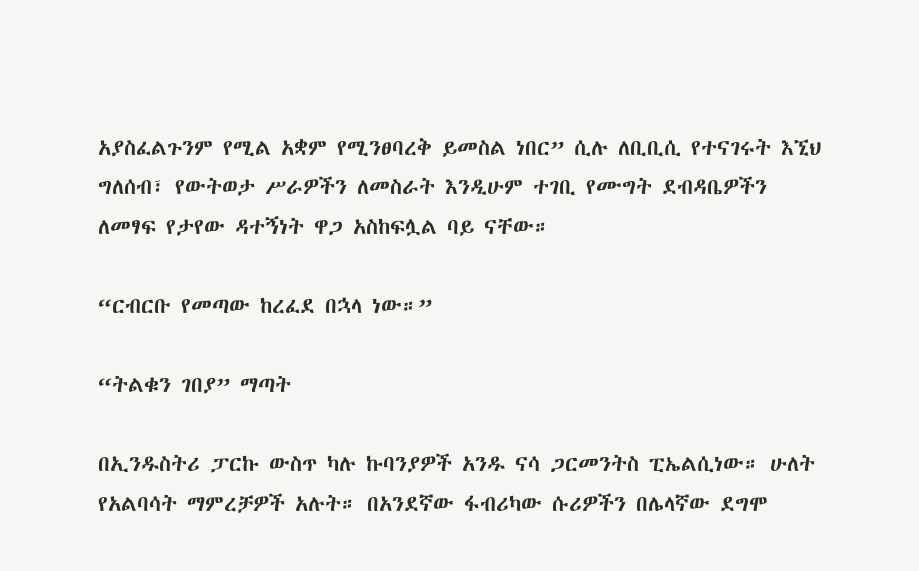አያስፈልጉንም የሚል አቋም የሚንፀባረቅ ይመስል ነበር” ሲሉ ለቢቢሲ የተናገሩት እኚህ ግለሰብ፣ የውትወታ ሥራዎችን ለመስራት እንዲሁም ተገቢ የሙግት ደብዳቤዎችን ለመፃፍ የታየው ዳተኝነት ዋጋ አስከፍሏል ባይ ናቸው።

“ርብርቡ የመጣው ከረፈደ በኋላ ነው።”

“ትልቁን ገበያ” ማጣት

በኢንዱስትሪ ፓርኩ ውስጥ ካሉ ኩባንያዎች አንዱ ናሳ ጋርመንትስ ፒኤልሲነው። ሁለት የአልባሳት ማምረቻዎች አሉት። በአንደኛው ፋብሪካው ሱሪዎችን በሌላኛው ደግሞ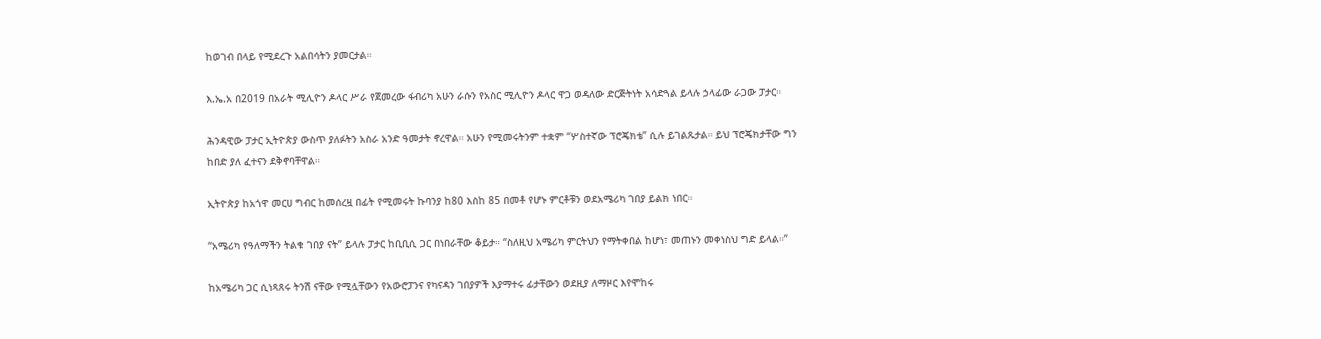ከወገብ በላይ የሚደረጉ አልበሳትን ያመርታል።

እ.ኤ.አ በ2019 በአራት ሚሊዮን ዶላር ሥራ የጀመረው ፋብሪካ አሁን ራሱን የአስር ሚሊዮን ዶላር ዋጋ ወዳለው ድርጅትነት አሳድጓል ይላሉ ኃላፊው ራጋው ፓታር።

ሕንዳዊው ፓታር ኢትዮጵያ ውስጥ ያለፉትን አስራ አንድ ዓመታት ኖረዋል። አሁን የሚመሩትንም ተቋም “ሦስተኛው ፕሮጄክቴ” ሲሉ ይገልጹታል። ይህ ፕሮጄክታቸው ግን ከበድ ያለ ፈተናን ደቅኖባቸዋል።

ኢትዮጵያ ከአጎዋ መርሀ ግብር ከመሰረዟ በፊት የሚመሩት ኩባንያ ከ80 እስከ 85 በመቶ የሆኑ ምርቶቹን ወደአሜሪካ ገበያ ይልክ ነበር።

“አሜሪካ የዓለማችን ትልቁ ገበያ ናት” ይላሉ ፓታር ከቢቢሲ ጋር በነበራቸው ቆይታ። “ስለዚህ አሜሪካ ምርትህን የማትቀበል ከሆነ፣ መጠኑን መቀነስህ ግድ ይላል።”

ከአሜሪካ ጋር ሲነጻጸሩ ትንሽ ናቸው የሚሏቸውን የአውሮፓንና የካናዳን ገበያዎች እያማተሩ ፊታቸውን ወደዚያ ለማዞር እየሞከሩ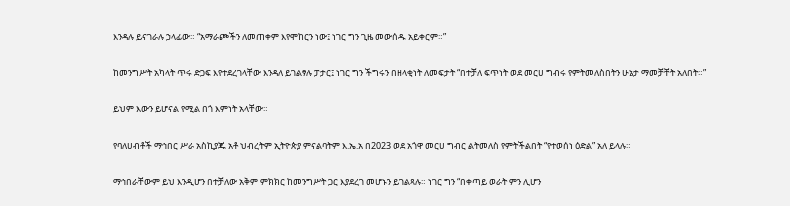እንዳሉ ይናገራሉ ኃላፊው። “አማራጮችን ለመጠቀም እየሞከርን ነው፤ ነገር ግን ጊዜ መውሰዱ አይቀርም።”

ከመንግሥት አካላት ጥሩ ድጋፍ እየተደረገላቸው እንዳለ ይገልፃሉ ፓታር፤ ነገር ግን ችግሩን በዘላቂነት ለመፍታት “በተቻለ ፍጥነት ወደ መርሀ ግብሩ የምትመለስበትን ሁኔታ ማመቻቸት አለበት።”

ይህም እውን ይሆናል የሚል በጎ እምነት አላቸው።

የባለሀብቶች ማኅበር ሥራ አስኪያጁ አቶ ህብረትም ኢትዮጵያ ምናልባትም እ.ኤ.አ በ2023 ወደ አጎዋ መርሀ ግብር ልትመለስ የምትችልበት “የተወሰነ ዕድል” አለ ይላሉ።

ማኅበራቸውም ይህ እንዲሆን በተቻለው አቅም ምክክር ከመንግሥት ጋር እያደረገ መሆኑን ይገልጻሉ። ነገር ግን “በቀጣይ ወራት ምን ሊሆን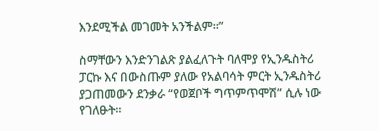እንደሚችል መገመት አንችልም።”

ስማቸውን እንድንገልጽ ያልፈለጉት ባለሞያ የኢንዱስትሪ ፓርኩ እና በውስጡም ያለው የአልባሳት ምርት ኢንዱስትሪ ያጋጠመውን ደንቃራ “የወጀቦች ግጥምጥሞሽ” ሲሉ ነው የገለፁት።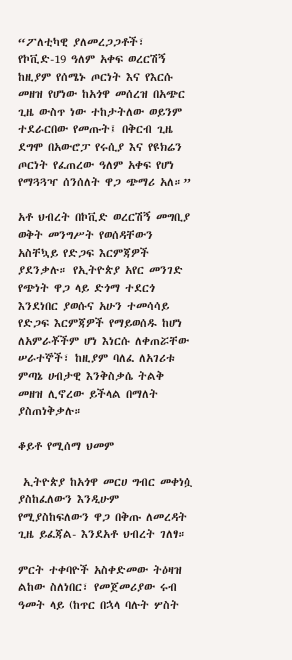“ፖለቲካዊ ያለመረጋጋቶች፣ የኮቪድ-19 ዓለም አቀፍ ወረርሽኝ ከዚያም የሰሜኑ ጦርነት እና የእርሱ መዘዝ የሆነው ከአጎዋ መሰረዝ በአጭር ጊዜ ውስጥ ነው ተከታትለው ወይንም ተደራርበው የመጡት፤ በቅርብ ጊዜ ደግሞ በአውሮፓ የሩሲያ እና የዩክሬን ጦርነት የፈጠረው ዓለም አቀፍ የሆነ የማጓጓዣ ሰንሰለት ዋጋ ጭማሪ አለ።”

አቶ ህብረት በኮቪድ ወረርሽኝ መግቢያ ወቅት መንግሥት የወሰዳቸውን አስቸኳይ የድጋፍ እርምጃዎች ያደንቃሉ። የኢትዮጵያ አየር መንገድ የጭነት ዋጋ ላይ ድጎማ ተደርጎ እንደነበር ያወሱና አሁን ተመሳሳይ የድጋፍ እርምጃዎች የማይወሰዱ ከሆነ ለአምራቾችም ሆነ እነርሱ ለቀጠሯቸው ሠራተኞች፣ ከዚያም ባለፈ ለአገሪቱ ምጣኔ ሀብታዊ እንቅስቃሴ ትልቅ መዘዝ ሊኖረው ይችላል በማለት ያስጠነቅቃሉ።

ቆይቶ የሚሰማ ህመም

 ኢትዮጵያ ከአጎዋ መርሀ ግብር መቀነሷ ያስከፈለውን እንዲሁም የሚያስከፍለውን ዋጋ በቅጡ ለመረዳት ጊዜ ይፈጃል- እንደአቶ ህብረት ገለፃ።

ምርት ተቀባዮች አስቀድመው ትዕዛዝ ልከው ስለነበር፣ የመጀመሪያው ሩብ ዓመት ላይ (ከጥር በኋላ ባሉት ሦስት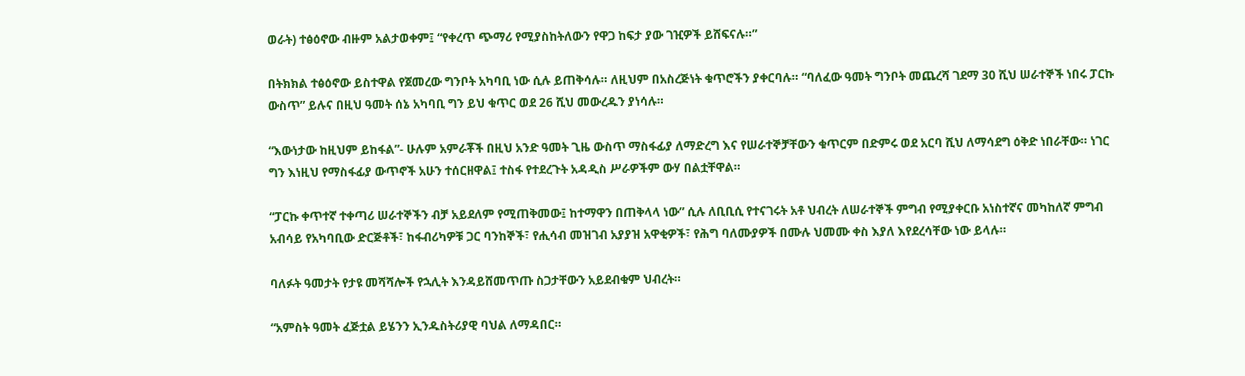ወራት) ተፅዕኖው ብዙም አልታወቀም፤ “የቀረጥ ጭማሪ የሚያስከትለውን የዋጋ ከፍታ ያው ገዢዎች ይሸፍናሉ።”

በትክክል ተፅዕኖው ይስተዋል የጀመረው ግንቦት አካባቢ ነው ሲሉ ይጠቅሳሉ። ለዚህም በአስረጅነት ቁጥሮችን ያቀርባሉ። “ባለፈው ዓመት ግንቦት መጨረሻ ገደማ 30 ሺህ ሠራተኞች ነበሩ ፓርኩ ውስጥ” ይሉና በዚህ ዓመት ሰኔ አካባቢ ግን ይህ ቁጥር ወደ 26 ሺህ መውረዱን ያነሳሉ።

“እውነታው ከዚህም ይከፋል”- ሁሉም አምራቾች በዚህ አንድ ዓመት ጊዜ ውስጥ ማስፋፊያ ለማድረግ እና የሠራተኞቻቸውን ቁጥርም በድምሩ ወደ አርባ ሺህ ለማሳደግ ዕቅድ ነበራቸው። ነገር ግን እነዚህ የማስፋፊያ ውጥኖች አሁን ተሰርዘዋል፤ ተስፋ የተደረጉት አዳዲስ ሥራዎችም ውሃ በልቷቸዋል።

“ፓርኩ ቀጥተኛ ተቀጣሪ ሠራተኞችን ብቻ አይደለም የሚጠቅመው፤ ከተማዋን በጠቅላላ ነው” ሲሉ ለቢቢሲ የተናገሩት አቶ ህብረት ለሠራተኞች ምግብ የሚያቀርቡ አነስተኛና መካከለኛ ምግብ አብሳይ የአካባቢው ድርጅቶች፣ ከፋብሪካዎቹ ጋር ባንከኞች፣ የሒሳብ መዝገብ አያያዝ አዋቂዎች፣ የሕግ ባለሙያዎች በሙሉ ህመሙ ቀስ እያለ እየደረሳቸው ነው ይላሉ።

ባለፉት ዓመታት የታዩ መሻሻሎች የኋሊት እንዳይሸመጥጡ ስጋታቸውን አይደብቁም ህብረት።

“አምስት ዓመት ፈጅቷል ይሄንን ኢንዱስትሪያዊ ባህል ለማዳበር።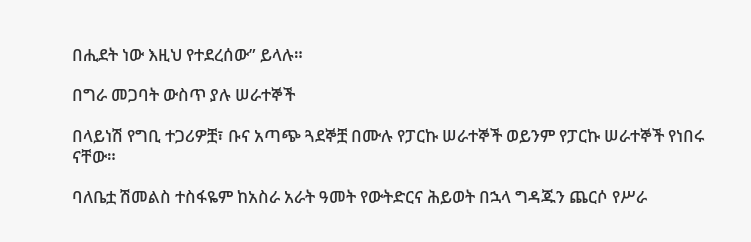በሒደት ነው እዚህ የተደረሰው” ይላሉ።

በግራ መጋባት ውስጥ ያሉ ሠራተኞች

በላይነሽ የግቢ ተጋሪዎቿ፣ ቡና አጣጭ ጓደኞቿ በሙሉ የፓርኩ ሠራተኞች ወይንም የፓርኩ ሠራተኞች የነበሩ ናቸው።

ባለቤቷ ሽመልስ ተስፋዬም ከአስራ አራት ዓመት የውትድርና ሕይወት በኋላ ግዳጁን ጨርሶ የሥራ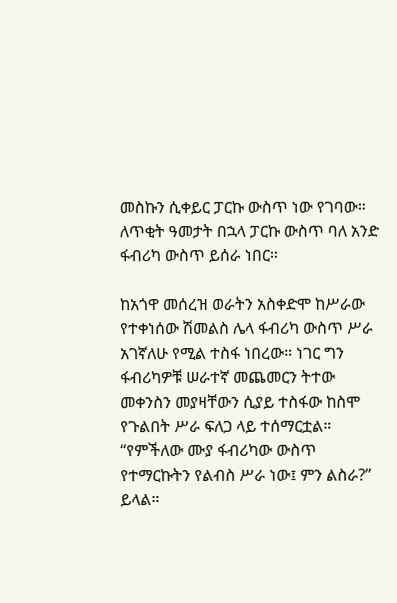መስኩን ሲቀይር ፓርኩ ውስጥ ነው የገባው። ለጥቂት ዓመታት በኋላ ፓርኩ ውስጥ ባለ አንድ ፋብሪካ ውስጥ ይሰራ ነበር።

ከአጎዋ መሰረዝ ወራትን አስቀድሞ ከሥራው የተቀነሰው ሽመልስ ሌላ ፋብሪካ ውስጥ ሥራ አገኛለሁ የሚል ተስፋ ነበረው። ነገር ግን ፋብሪካዎቹ ሠራተኛ መጨመርን ትተው መቀንስን መያዛቸውን ሲያይ ተስፋው ከስሞ የጉልበት ሥራ ፍለጋ ላይ ተሰማርቷል። “የምችለው ሙያ ፋብሪካው ውስጥ የተማርኩትን የልብስ ሥራ ነው፤ ምን ልስራ?” ይላል።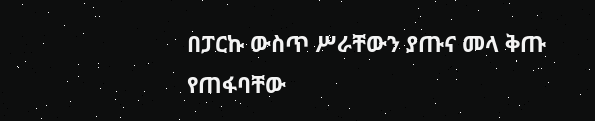በፓርኩ ውስጥ ሥራቸውን ያጡና መላ ቅጡ የጠፋባቸው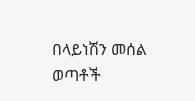በላይነሽን መሰል ወጣቶች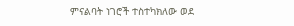ምናልባት ነገሮች ተስተካክለው ወደ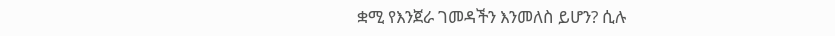ቋሚ የእንጀራ ገመዳችን እንመለስ ይሆን? ሲሉ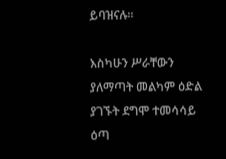ይባዝናሉ።

እስካሁን ሥራቸውን ያለማጣት መልካም ዕድል ያገኙት ደግሞ ተመሳሳይ ዕጣ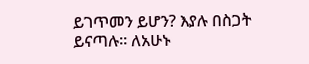ይገጥመን ይሆን? እያሉ በስጋት ይናጣሉ። ለአሁኑ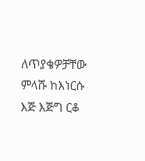ለጥያቄዎቻቸው ምላሹ ከእነርሱ እጅ እጅግ ርቆ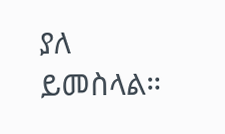ያለ ይመስላል።